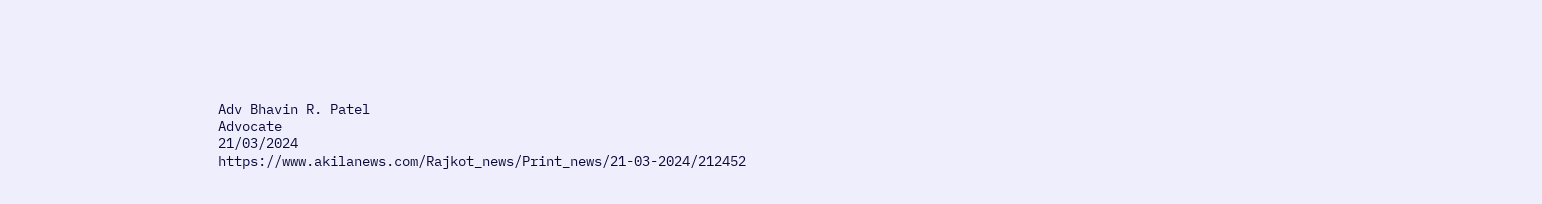Adv Bhavin R. Patel
Advocate
21/03/2024
https://www.akilanews.com/Rajkot_news/Print_news/21-03-2024/212452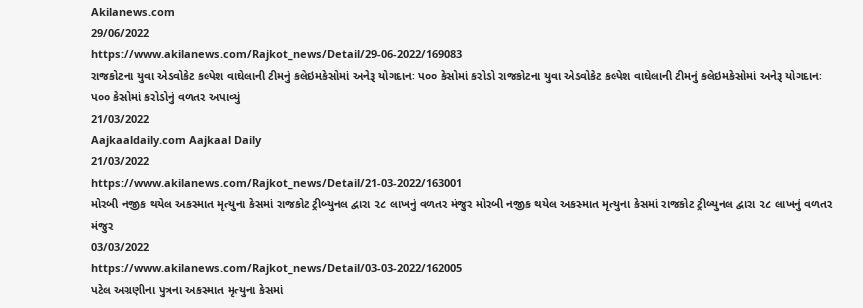Akilanews.com
29/06/2022
https://www.akilanews.com/Rajkot_news/Detail/29-06-2022/169083
રાજકોટના યુવા એડવોકેટ કલ્પેશ વાઘેલાની ટીમનું કલેઇમકેસોમાં અનેરૂ યોગદાનઃ પ૦૦ કેસોમાં કરોડો રાજકોટના યુવા એડવોકેટ કલ્પેશ વાઘેલાની ટીમનું કલેઇમકેસોમાં અનેરૂ યોગદાનઃ પ૦૦ કેસોમાં કરોડોનું વળતર અપાવ્યું
21/03/2022
Aajkaaldaily.com Aajkaal Daily
21/03/2022
https://www.akilanews.com/Rajkot_news/Detail/21-03-2022/163001
મોરબી નજીક થયેલ અકસ્માત મૃત્યુના કેસમાં રાજકોટ ટ્રીબ્યુનલ દ્વારા ૨૮ લાખનું વળતર મંજુર મોરબી નજીક થયેલ અકસ્માત મૃત્યુના કેસમાં રાજકોટ ટ્રીબ્યુનલ દ્વારા ૨૮ લાખનું વળતર મંજુર
03/03/2022
https://www.akilanews.com/Rajkot_news/Detail/03-03-2022/162005
પટેલ અગ્રણીના પુત્રના અકસ્માત મૃત્યુના કેસમાં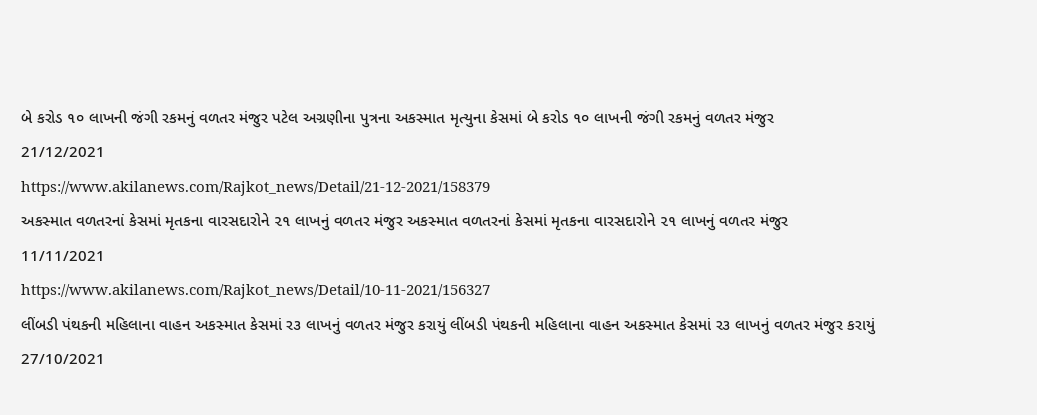બે કરોડ ૧૦ લાખની જંગી રકમનું વળતર મંજુર પટેલ અગ્રણીના પુત્રના અકસ્માત મૃત્યુના કેસમાં બે કરોડ ૧૦ લાખની જંગી રકમનું વળતર મંજુર
21/12/2021
https://www.akilanews.com/Rajkot_news/Detail/21-12-2021/158379
અકસ્માત વળતરનાં કેસમાં મૃતકના વારસદારોને ૨૧ લાખનું વળતર મંજુર અકસ્માત વળતરનાં કેસમાં મૃતકના વારસદારોને ૨૧ લાખનું વળતર મંજુર
11/11/2021
https://www.akilanews.com/Rajkot_news/Detail/10-11-2021/156327
લીંબડી પંથકની મહિલાના વાહન અકસ્માત કેસમાં ર૩ લાખનું વળતર મંજુર કરાયું લીંબડી પંથકની મહિલાના વાહન અકસ્માત કેસમાં ર૩ લાખનું વળતર મંજુર કરાયું
27/10/2021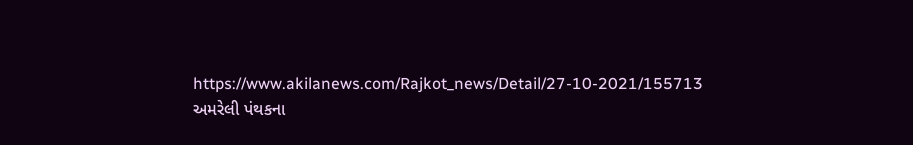https://www.akilanews.com/Rajkot_news/Detail/27-10-2021/155713
અમરેલી પંથકના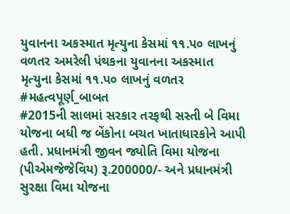યુવાનના અકસ્માત મૃત્યુના કેસમાં ૧૧.પ૦ લાખનું વળતર અમરેલી પંથકના યુવાનના અકસ્માત મૃત્યુના કેસમાં ૧૧.પ૦ લાખનું વળતર
#મહત્વપૂર્ણ_બાબત
#2015ની સાલમાં સરકાર તરફથી સસ્તી બે વિમા યોજના બધી જ બેંકોના બચત ખાતાધારકોને આપી હતી. પ્રધાનમંત્રી જીવન જ્યોતિ વિમા યોજના (પીએમજેજેવિય) રૂ.200000/- અને પ્રધાનમંત્રી સુરક્ષા વિમા યોજના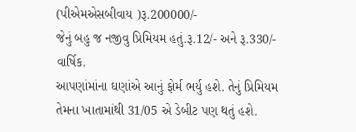(પીએમએસબીવાય )રૂ.200000/-
જેનું બહુ જ નજીવુ પ્રિમિયમ હતું.રૂ.12/- અને રૂ.330/- વાર્ષિક.
આપણાંમાંના ઘણાંએ આનું ફોર્મ ભર્યુ હશે. તેનું પ્રિમિયમ તેમના ખાતામાંથી 31/05 એ ડેબીટ પણ થતું હશે.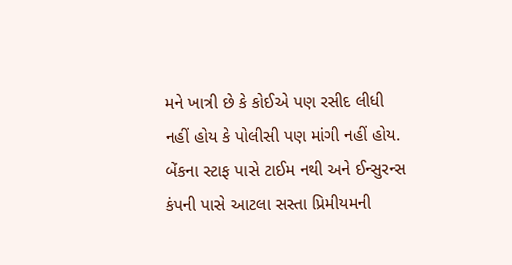મને ખાત્રી છે કે કોઈએ પણ રસીદ લીધી નહીં હોય કે પોલીસી પણ માંગી નહીં હોય.
બેંકના સ્ટાફ પાસે ટાઈમ નથી અને ઈન્સુરન્સ કંપની પાસે આટલા સસ્તા પ્રિમીયમની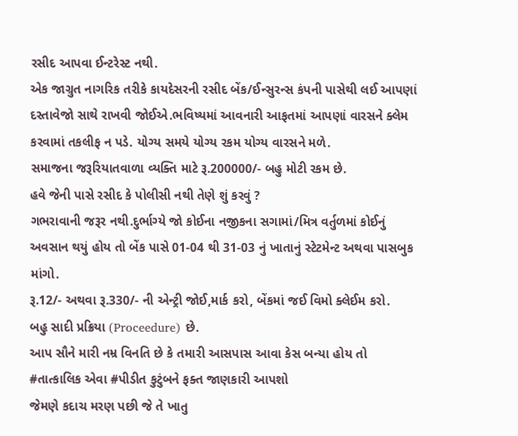રસીદ આપવા ઈન્ટરેસ્ટ નથી.
એક જાગ્રુત નાગરિક તરીકે કાયદેસરની રસીદ બેંક/ઈન્સુરન્સ કંપની પાસેથી લઈ આપણાં દસ્તાવેજો સાથે રાખવી જોઈએ.ભવિષ્યમાં આવનારી આફતમાં આપણાં વારસને ક્લેમ કરવામાં તકલીફ ન પડે. યોગ્ય સમયે યોગ્ય રકમ યોગ્ય વારસને મળે.
સમાજના જરૂરિયાતવાળા વ્યક્તિ માટે રૂ.200000/- બહુ મોટી રકમ છે.
હવે જેની પાસે રસીદ કે પોલીસી નથી તેણે શું કરવું ?
ગભરાવાની જરૂર નથી.દુર્ભાગ્યે જો કોઈના નજીકના સગામાં/મિત્ર વર્તુળમાં કોઈનું અવસાન થયું હોય તો બેંક પાસે 01-04 થી 31-03 નું ખાતાનું સ્ટેટમેન્ટ અથવા પાસબુક માંગો.
રૂ.12/- અથવા રૂ.330/- ની એન્ટ્રી જોઈ,માર્ક કરો, બેંકમાં જઈ વિમો ક્લેઈમ કરો.
બહુ સાદી પ્રક્રિયા (Proceedure) છે.
આપ સૌને મારી નમ્ર વિનતિ છે કે તમારી આસપાસ આવા કેસ બન્યા હોય તો #તાત્કાલિક એવા #પીડીત કુટુંબને ફક્ત જાણકારી આપશો
જેમણે કદાચ મરણ પછી જે તે ખાતુ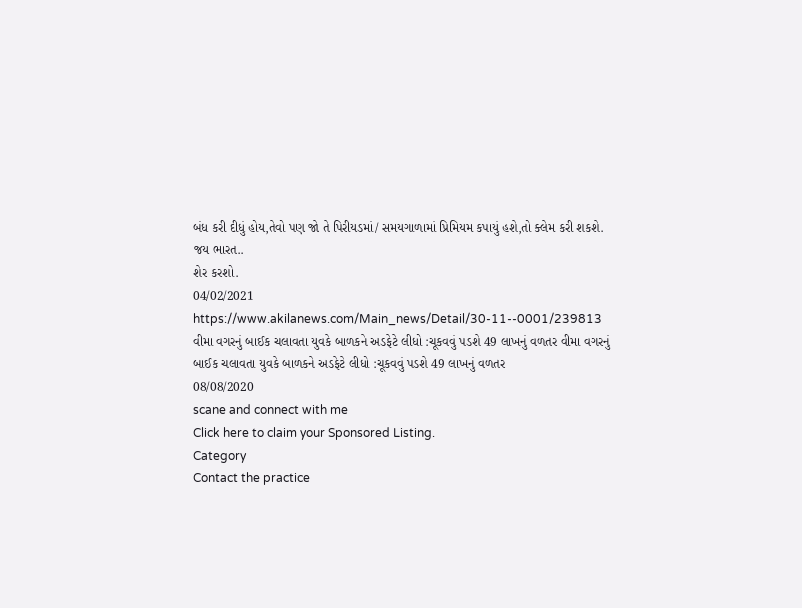બંધ કરી દીધું હોય,તેવો પણ જો તે પિરીયડમાં/ સમયગાળામાં પ્રિમિયમ કપાયું હશે,તો ક્લેમ કરી શકશે.
જય ભારત..
શેર કરશો.
04/02/2021
https://www.akilanews.com/Main_news/Detail/30-11--0001/239813
વીમા વગરનું બાઈક ચલાવતા યુવકે બાળકને અડફેટે લીધો :ચૂકવવું પડશે 49 લાખનું વળતર વીમા વગરનું બાઈક ચલાવતા યુવકે બાળકને અડફેટે લીધો :ચૂકવવું પડશે 49 લાખનું વળતર
08/08/2020
scane and connect with me
Click here to claim your Sponsored Listing.
Category
Contact the practice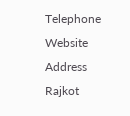Telephone
Website
Address
Rajkot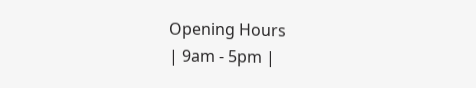Opening Hours
| 9am - 5pm |